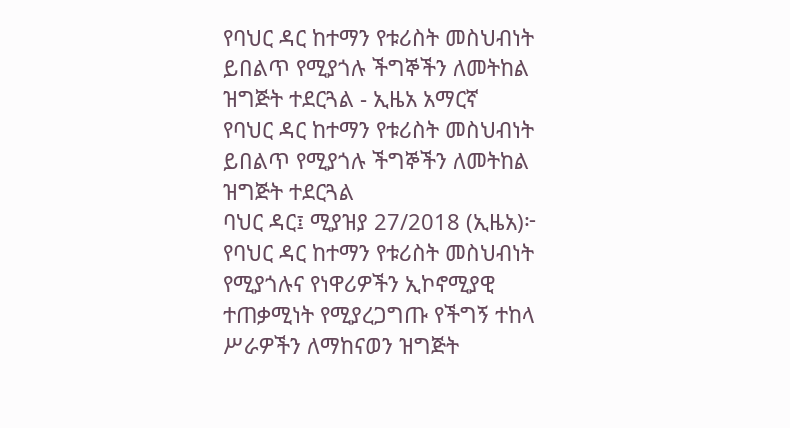የባህር ዳር ከተማን የቱሪስት መስህብነት ይበልጥ የሚያጎሉ ችግኞችን ለመትከል ዝግጅት ተደርጓል - ኢዜአ አማርኛ
የባህር ዳር ከተማን የቱሪስት መስህብነት ይበልጥ የሚያጎሉ ችግኞችን ለመትከል ዝግጅት ተደርጓል
ባህር ዳር፤ ሚያዝያ 27/2018 (ኢዜአ)፦ የባህር ዳር ከተማን የቱሪስት መስህብነት የሚያጎሉና የነዋሪዎችን ኢኮኖሚያዊ ተጠቃሚነት የሚያረጋግጡ የችግኝ ተከላ ሥራዎችን ለማከናወን ዝግጅት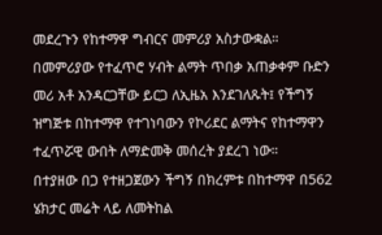መደረጉን የከተማዋ ግብርና መምሪያ አስታውቋል።
በመምሪያው የተፈጥሮ ሃብት ልማት ጥበቃ አጠቃቀም ቡድን መሪ አቶ አንዳርጋቸው ይርጋ ለኢዜአ እንደገለጹት፤ የችግኝ ዝግጅቱ በከተማዋ የተገነባውን የኮሪደር ልማትና የከተማዋን ተፈጥሯዊ ውበት ለማድመቅ መሰረት ያደረገ ነው።
በተያዘው በጋ የተዘጋጀውን ችግኝ በክረምቱ በከተማዋ በ562 ሄክታር መሬት ላይ ለመትከል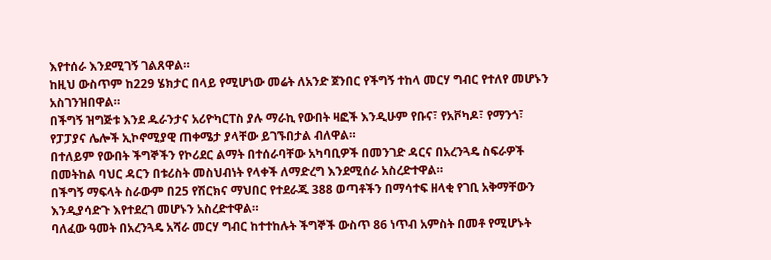እየተሰራ እንደሚገኝ ገልጸዋል።
ከዚህ ውስጥም ከ229 ሄክታር በላይ የሚሆነው መሬት ለአንድ ጀንበር የችግኝ ተከላ መርሃ ግብር የተለየ መሆኑን አስገንዝበዋል።
በችግኝ ዝግጅቱ እንደ ዱራንታና አሪዮካርፐስ ያሉ ማራኪ የውበት ዛፎች እንዲሁም የቡና፣ የአቮካዶ፣ የማንጎ፣ የፓፓያና ሌሎች ኢኮኖሚያዊ ጠቀሜታ ያላቸው ይገኙበታል ብለዋል።
በተለይም የውበት ችግኞችን የኮሪደር ልማት በተሰራባቸው አካባቢዎች በመንገድ ዳርና በአረንጓዴ ስፍራዎች በመትከል ባህር ዳርን በቱሪስት መስህብነት የላቀች ለማድረግ እንደሚሰራ አስረድተዋል።
በችግኝ ማፍላት ስራውም በ25 የሽርክና ማህበር የተደራጁ 388 ወጣቶችን በማሳተፍ ዘላቂ የገቢ አቅማቸውን እንዲያሳድጉ እየተደረገ መሆኑን አስረድተዋል።
ባለፈው ዓመት በአረንጓዴ አሻራ መርሃ ግብር ከተተከሉት ችግኞች ውስጥ 86 ነጥብ አምስት በመቶ የሚሆኑት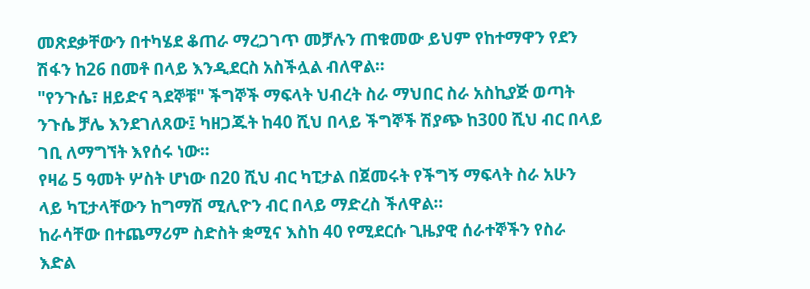መጽደቃቸውን በተካሄደ ቆጠራ ማረጋገጥ መቻሉን ጠቁመው ይህም የከተማዋን የደን ሽፋን ከ26 በመቶ በላይ እንዲደርስ አስችሏል ብለዋል።
"የንጉሴ፣ ዘይድና ጓደኞቹ" ችግኞች ማፍላት ህብረት ስራ ማህበር ስራ አስኪያጅ ወጣት ንጉሴ ቻሌ እንደገለጸው፤ ካዘጋጁት ከ40 ሺህ በላይ ችግኞች ሽያጭ ከ300 ሺህ ብር በላይ ገቢ ለማግኘት እየሰሩ ነው።
የዛሬ 5 ዓመት ሦስት ሆነው በ20 ሺህ ብር ካፒታል በጀመሩት የችግኝ ማፍላት ስራ አሁን ላይ ካፒታላቸውን ከግማሽ ሚሊዮን ብር በላይ ማድረስ ችለዋል።
ከራሳቸው በተጨማሪም ስድስት ቋሚና እስከ 40 የሚደርሱ ጊዜያዊ ሰራተኞችን የስራ እድል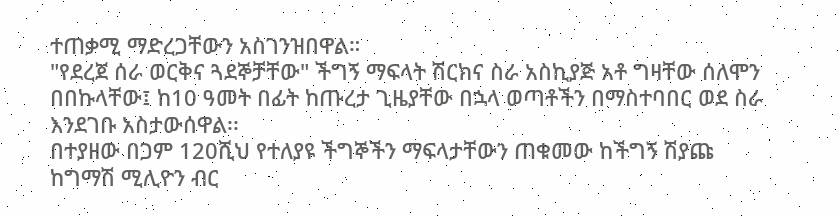ተጠቃሚ ማድረጋቸውን አስገንዝበዋል።
"የደረጀ ሰራ ወርቅና ጓደኞቻቸው" ችግኝ ማፍላት ሽርክና ስራ አስኪያጅ አቶ ግዛቸው ሰለሞን በበኩላቸው፤ ከ10 ዓመት በፊት ከጡረታ ጊዜያቸው በኋላ ወጣቶችን በማስተባበር ወደ ስራ እንደገቡ አስታውሰዋል፡፡
በተያዘው በጋም 120ሺህ የተለያዩ ችግኞችን ማፍላታቸውን ጠቁመው ከችግኝ ሽያጩ ከግማሽ ሚሊዮን ብር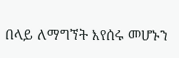በላይ ለማግኘት እየሰሩ መሆኑን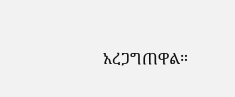አረጋግጠዋል።